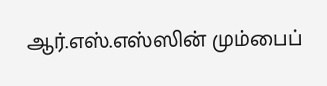ஆர்.எஸ்.எஸ்ஸின் மும்பைப்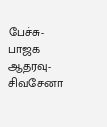பேச்சு-பாஜக ஆதரவு- சிவசேனா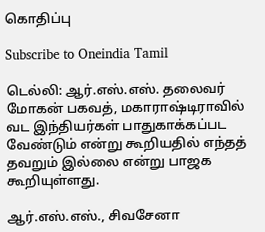கொதிப்பு

Subscribe to Oneindia Tamil

டெல்லி: ஆர்.எஸ்.எஸ். தலைவர் மோகன் பகவத், மகாராஷ்டிராவில் வட இந்தியர்கள் பாதுகாக்கப்பட வேண்டும் என்று கூறியதில் எந்தத் தவறும் இல்லை என்று பாஜக கூறியுள்ளது.

ஆர்.எஸ்.எஸ்., சிவசேனா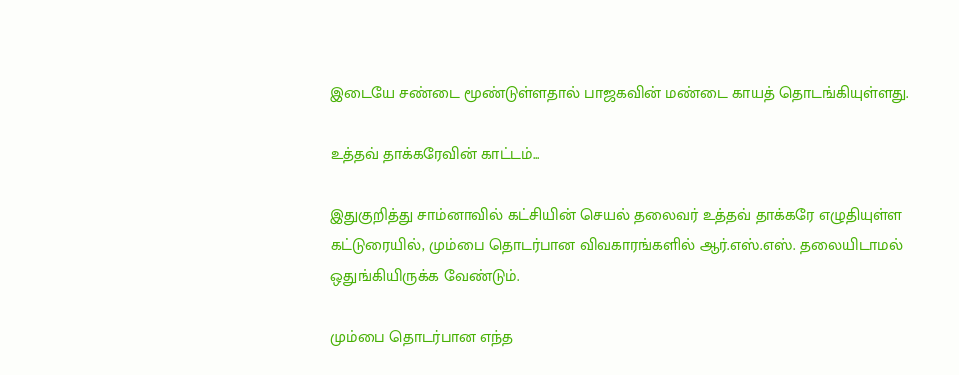இடையே சண்டை மூண்டுள்ளதால் பாஜகவின் மண்டை காயத் தொடங்கியுள்ளது.

உத்தவ் தாக்கரேவின் காட்டம்...

இதுகுறித்து சாம்னாவில் கட்சியின் செயல் தலைவர் உத்தவ் தாக்கரே எழுதியுள்ள கட்டுரையில், மும்பை தொடர்பான விவகாரங்களில் ஆர்.எஸ்.எஸ். தலையிடாமல் ஒதுங்கியிருக்க வேண்டும்.

மும்பை தொடர்பான எந்த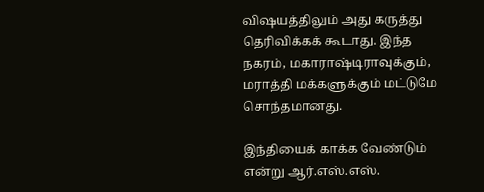விஷயத்திலும் அது கருத்து தெரிவிக்கக் கூடாது. இந்த நகரம், மகாராஷ்டிராவுக்கும், மராத்தி மக்களுக்கும் மட்டுமே சொந்தமானது.

இந்தியைக் காக்க வேண்டும் என்று ஆர்.எஸ்.எஸ்.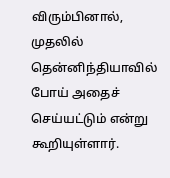விரும்பினால், முதலில் தென்னிந்தியாவில் போய் அதைச் செய்யட்டும் என்று கூறியுள்ளார்.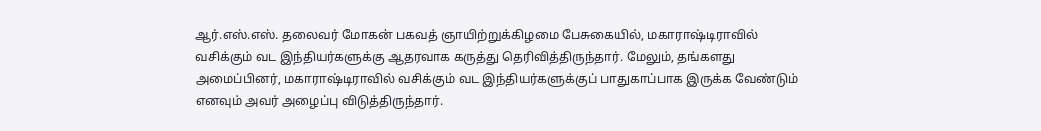ஆர்.எஸ்.எஸ். தலைவர் மோகன் பகவத் ஞாயிற்றுக்கிழமை பேசுகையில், மகாராஷ்டிராவில் வசிக்கும் வட இந்தியர்களுக்கு ஆதரவாக கருத்து தெரிவித்திருந்தார். மேலும், தங்களது அமைப்பினர், மகாராஷ்டிராவில் வசிக்கும் வட இந்தியர்களுக்குப் பாதுகாப்பாக இருக்க வேண்டும் எனவும் அவர் அழைப்பு விடுத்திருந்தார்.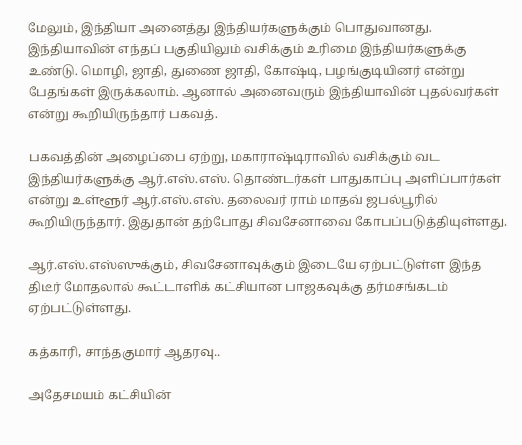மேலும், இந்தியா அனைத்து இந்தியர்களுக்கும் பொதுவானது. இந்தியாவின் எந்தப் பகுதியிலும் வசிக்கும் உரிமை இந்தியர்களுக்கு உண்டு. மொழி, ஜாதி, துணை ஜாதி, கோஷ்டி, பழங்குடியினர் என்று பேதங்கள் இருக்கலாம். ஆனால் அனைவரும் இந்தியாவின் புதல்வர்கள் என்று கூறியிருந்தார் பகவத்.

பகவத்தின் அழைப்பை ஏற்று, மகாராஷ்டிராவில் வசிக்கும் வட இந்தியர்களுக்கு ஆர்.எஸ்.எஸ். தொண்டர்கள் பாதுகாப்பு அளிப்பார்கள் என்று உள்ளூர் ஆர்.எஸ்.எஸ். தலைவர் ராம் மாதவ் ஜபல்பூரில் கூறியிருந்தார். இதுதான் தற்போது சிவசேனாவை கோபப்படுத்தியுள்ளது.

ஆர்.எஸ்.எஸ்ஸுக்கும், சிவசேனாவுக்கும் இடையே ஏற்பட்டுள்ள இந்த திடீர் மோதலால் கூட்டாளிக் கட்சியான பாஜகவுக்கு தர்மசங்கடம் ஏற்பட்டுள்ளது.

கத்காரி, சாந்தகுமார் ஆதரவு..

அதேசமயம் கட்சியின்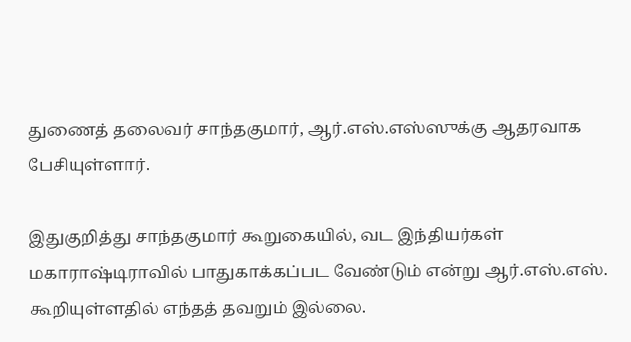துணைத் தலைவர் சாந்தகுமார், ஆர்.எஸ்.எஸ்ஸுக்கு ஆதரவாக பேசியுள்ளார்.

இதுகுறித்து சாந்தகுமார் கூறுகையில், வட இந்தியர்கள் மகாராஷ்டிராவில் பாதுகாக்கப்பட வேண்டும் என்று ஆர்.எஸ்.எஸ். கூறியுள்ளதில் எந்தத் தவறும் இல்லை.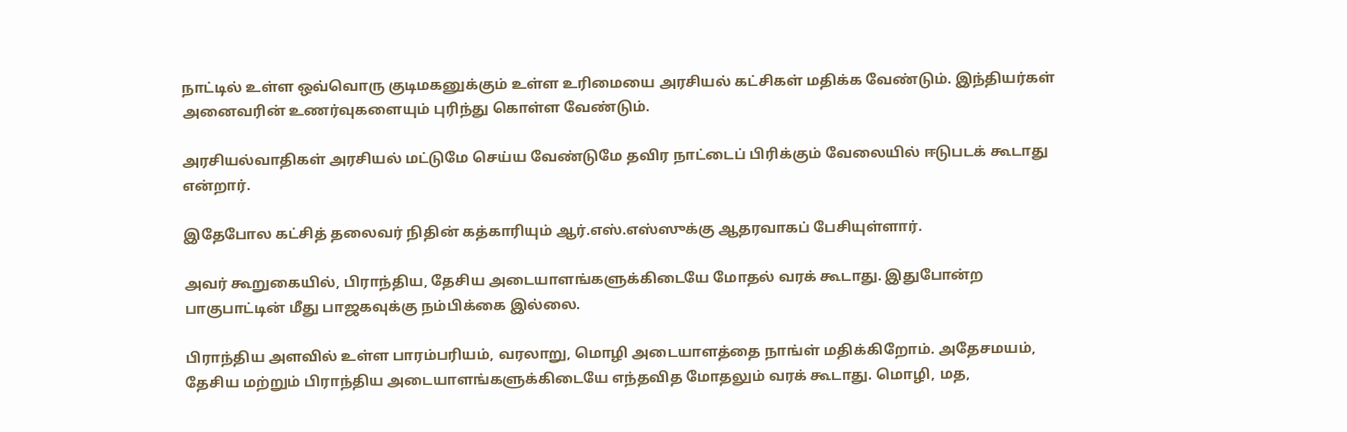நாட்டில் உள்ள ஒவ்வொரு குடிமகனுக்கும் உள்ள உரிமையை அரசியல் கட்சிகள் மதிக்க வேண்டும். இந்தியர்கள் அனைவரின் உணர்வுகளையும் புரிந்து கொள்ள வேண்டும்.

அரசியல்வாதிகள் அரசியல் மட்டுமே செய்ய வேண்டுமே தவிர நாட்டைப் பிரிக்கும் வேலையில் ஈடுபடக் கூடாது என்றார்.

இதேபோல கட்சித் தலைவர் நிதின் கத்காரியும் ஆர்.எஸ்.எஸ்ஸுக்கு ஆதரவாகப் பேசியுள்ளார்.

அவர் கூறுகையில், பிராந்திய, தேசிய அடையாளங்களுக்கிடையே மோதல் வரக் கூடாது. இதுபோன்ற பாகுபாட்டின் மீது பாஜகவுக்கு நம்பிக்கை இல்லை.

பிராந்திய அளவில் உள்ள பாரம்பரியம், வரலாறு, மொழி அடையாளத்தை நாங்ள் மதிக்கிறோம். அதேசமயம், தேசிய மற்றும் பிராந்திய அடையாளங்களுக்கிடையே எந்தவித மோதலும் வரக் கூடாது. மொழி, மத,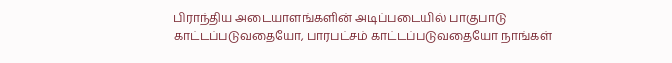பிராந்திய அடையாளங்களின் அடிப்படையில் பாகுபாடு காட்டப்படுவதையோ, பாரபட்சம் காட்டப்படுவதையோ நாங்கள்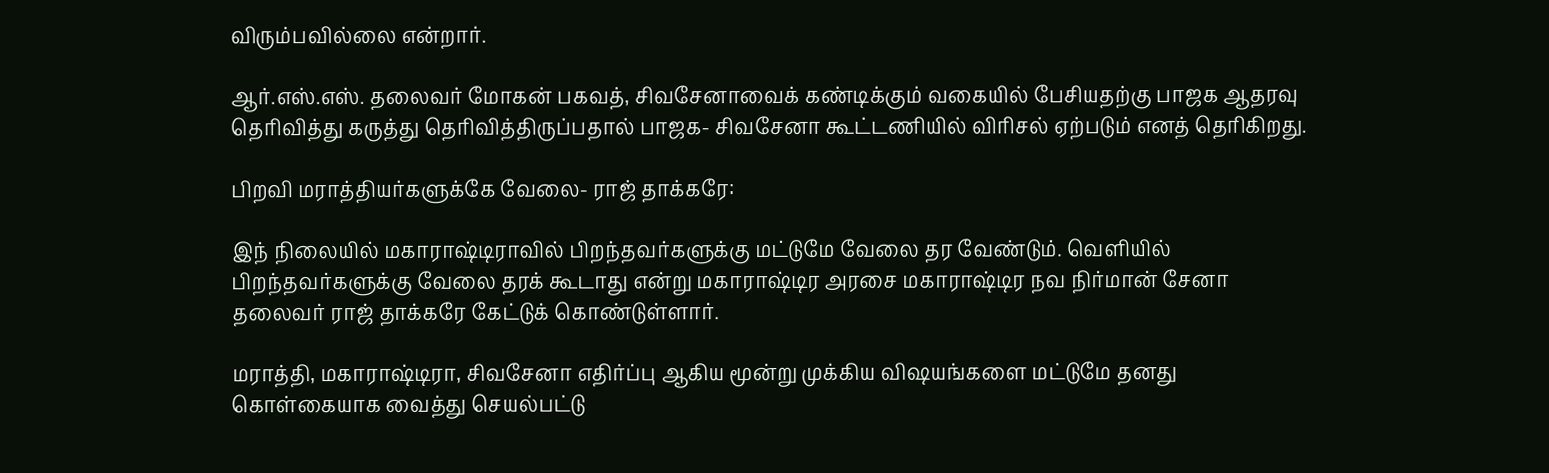விரும்பவில்லை என்றார்.

ஆர்.எஸ்.எஸ். தலைவர் மோகன் பகவத், சிவசேனாவைக் கண்டிக்கும் வகையில் பேசியதற்கு பாஜக ஆதரவு தெரிவித்து கருத்து தெரிவித்திருப்பதால் பாஜக- சிவசேனா கூட்டணியில் விரிசல் ஏற்படும் எனத் தெரிகிறது.

பிறவி மராத்தியர்களுக்கே வேலை- ராஜ் தாக்கரே:

இந் நிலையில் மகாராஷ்டிராவில் பிறந்தவர்களுக்கு மட்டுமே வேலை தர வேண்டும். வெளியில் பிறந்தவர்களுக்கு வேலை தரக் கூடாது என்று மகாராஷ்டிர அரசை மகாராஷ்டிர நவ நிர்மான் சேனா தலைவர் ராஜ் தாக்கரே கேட்டுக் கொண்டுள்ளார்.

மராத்தி, மகாராஷ்டிரா, சிவசேனா எதிர்ப்பு ஆகிய மூன்று முக்கிய விஷயங்களை மட்டுமே தனது கொள்கையாக வைத்து செயல்பட்டு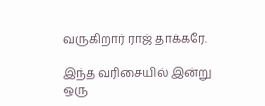வருகிறார் ராஜ் தாக்கரே.

இந்த வரிசையில் இன்று ஒரு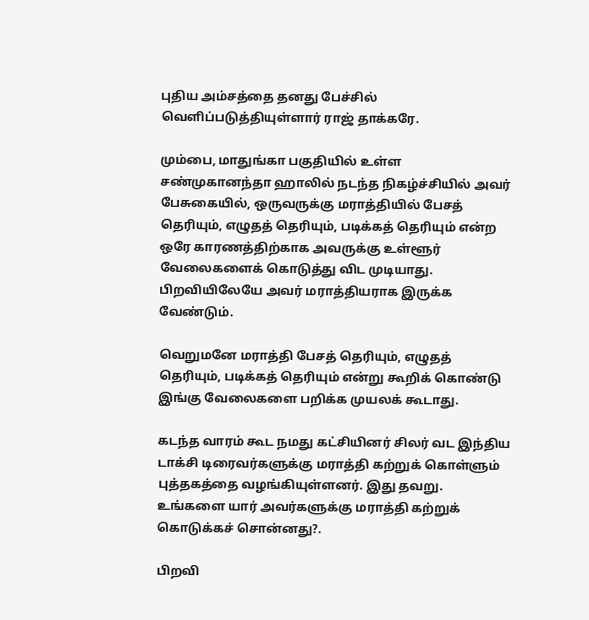புதிய அம்சத்தை தனது பேச்சில் வெளிப்படுத்தியுள்ளார் ராஜ் தாக்கரே.

மும்பை, மாதுங்கா பகுதியில் உள்ள சண்முகானந்தா ஹாலில் நடந்த நிகழ்ச்சியில் அவர் பேசுகையில், ஒருவருக்கு மராத்தியில் பேசத் தெரியும், எழுதத் தெரியும், படிக்கத் தெரியும் என்ற ஒரே காரணத்திற்காக அவருக்கு உள்ளூர் வேலைகளைக் கொடுத்து விட முடியாது. பிறவியிலேயே அவர் மராத்தியராக இருக்க வேண்டும்.

வெறுமனே மராத்தி பேசத் தெரியும், எழுதத் தெரியும், படிக்கத் தெரியும் என்று கூறிக் கொண்டு இங்கு வேலைகளை பறிக்க முயலக் கூடாது.

கடந்த வாரம் கூட நமது கட்சியினர் சிலர் வட இந்திய டாக்சி டிரைவர்களுக்கு மராத்தி கற்றுக் கொள்ளும் புத்தகத்தை வழங்கியுள்ளனர். இது தவறு. உங்களை யார் அவர்களுக்கு மராத்தி கற்றுக் கொடுக்கச் சொன்னது?.

பிறவி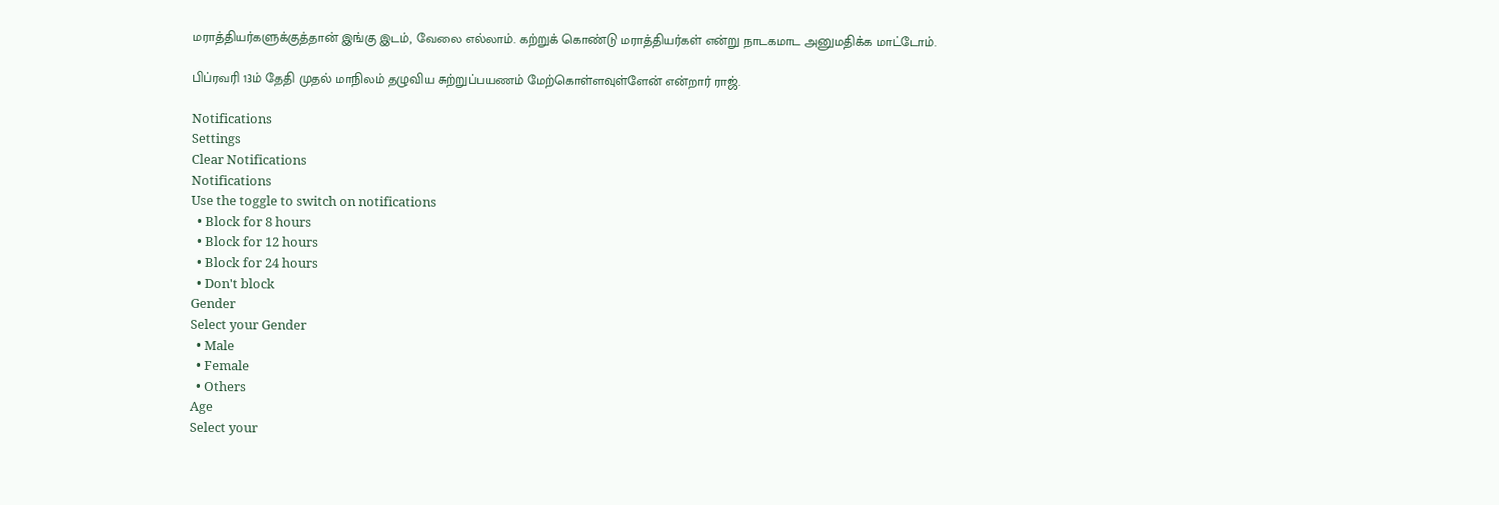மராத்தியர்களுக்குத்தான் இங்கு இடம், வேலை எல்லாம். கற்றுக் கொண்டு மராத்தியர்கள் என்று நாடகமாட அனுமதிக்க மாட்டோம்.

பிப்ரவரி 13ம் தேதி முதல் மாநிலம் தழுவிய சுற்றுப்பயணம் மேற்கொள்ளவுள்ளேன் என்றார் ராஜ்.

Notifications
Settings
Clear Notifications
Notifications
Use the toggle to switch on notifications
  • Block for 8 hours
  • Block for 12 hours
  • Block for 24 hours
  • Don't block
Gender
Select your Gender
  • Male
  • Female
  • Others
Age
Select your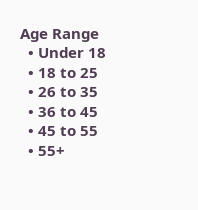Age Range
  • Under 18
  • 18 to 25
  • 26 to 35
  • 36 to 45
  • 45 to 55
  • 55+